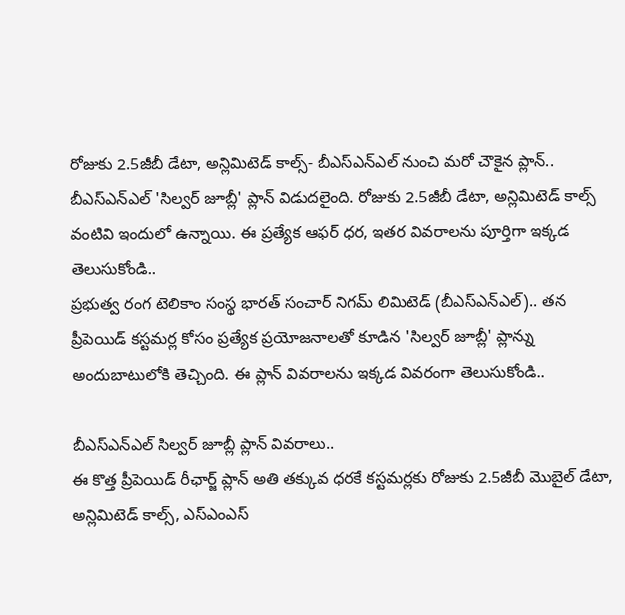రోజుకు 2.5జీబీ డేటా, అన్లిమిటెడ్ కాల్స్- బీఎస్ఎన్ఎల్ నుంచి మరో చౌకైన ప్లాన్..
బీఎస్ఎన్ఎల్ 'సిల్వర్ జూబ్లీ' ప్లాన్ విడుదలైంది. రోజుకు 2.5జీబీ డేటా, అన్లిమిటెడ్ కాల్స్ వంటివి ఇందులో ఉన్నాయి. ఈ ప్రత్యేక ఆఫర్ ధర, ఇతర వివరాలను పూర్తిగా ఇక్కడ తెలుసుకోండి..
ప్రభుత్వ రంగ టెలికాం సంస్థ భారత్ సంచార్ నిగమ్ లిమిటెడ్ (బీఎస్ఎన్ఎల్).. తన ప్రీపెయిడ్ కస్టమర్ల కోసం ప్రత్యేక ప్రయోజనాలతో కూడిన 'సిల్వర్ జూబ్లీ' ప్లాన్ను అందుబాటులోకి తెచ్చింది. ఈ ప్లాన్ వివరాలను ఇక్కడ వివరంగా తెలుసుకోండి..

బీఎస్ఎన్ఎల్ సిల్వర్ జూబ్లీ ప్లాన్ వివరాలు..
ఈ కొత్త ప్రీపెయిడ్ రీఛార్జ్ ప్లాన్ అతి తక్కువ ధరకే కస్టమర్లకు రోజుకు 2.5జీబీ మొబైల్ డేటా, అన్లిమిటెడ్ కాల్స్, ఎస్ఎంఎస్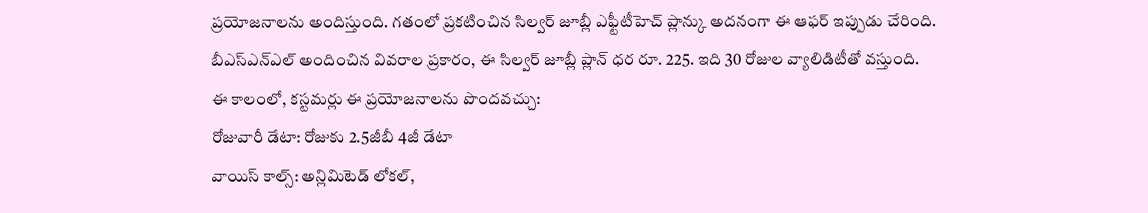ప్రయోజనాలను అందిస్తుంది. గతంలో ప్రకటించిన సిల్వర్ జూబ్లీ ఎఫ్టీటీహెచ్ ప్లాన్కు అదనంగా ఈ ఆఫర్ ఇప్పుడు చేరింది.
బీఎస్ఎన్ఎల్ అందించిన వివరాల ప్రకారం, ఈ సిల్వర్ జూబ్లీ ప్లాన్ ధర రూ. 225. ఇది 30 రోజుల వ్యాలిడిటీతో వస్తుంది.
ఈ కాలంలో, కస్టమర్లు ఈ ప్రయోజనాలను పొందవచ్చు:
రోజువారీ డేటా: రోజుకు 2.5జీబీ 4జీ డేటా
వాయిస్ కాల్స్: అన్లిమిటెడ్ లోకల్,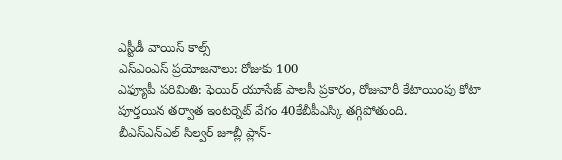ఎస్టీడీ వాయిస్ కాల్స్
ఎస్ఎంఎస్ ప్రయోజనాలు: రోజుకు 100
ఎఫ్యూపీ పరిమితి: ఫెయిర్ యూసేజ్ పాలసీ ప్రకారం, రోజువారీ కేటాయింపు కోటా పూర్తయిన తర్వాత ఇంటర్నెట్ వేగం 40కేబీపీఎస్కి తగ్గిపోతుంది.
బీఎస్ఎన్ఎల్ సిల్వర్ జూబ్లీ ప్లాన్-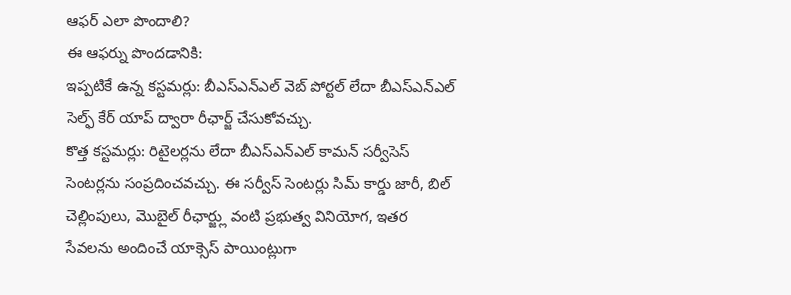ఆఫర్ ఎలా పొందాలి?
ఈ ఆఫర్ను పొందడానికి:
ఇప్పటికే ఉన్న కస్టమర్లు: బీఎస్ఎన్ఎల్ వెబ్ పోర్టల్ లేదా బీఎస్ఎన్ఎల్ సెల్ఫ్ కేర్ యాప్ ద్వారా రీఛార్జ్ చేసుకోవచ్చు.
కొత్త కస్టమర్లు: రిటైలర్లను లేదా బీఎస్ఎన్ఎల్ కామన్ సర్వీసెస్ సెంటర్లను సంప్రదించవచ్చు. ఈ సర్వీస్ సెంటర్లు సిమ్ కార్డు జారీ, బిల్ చెల్లింపులు, మొబైల్ రీఛార్జ్లు వంటి ప్రభుత్వ వినియోగ, ఇతర సేవలను అందించే యాక్సెస్ పాయింట్లుగా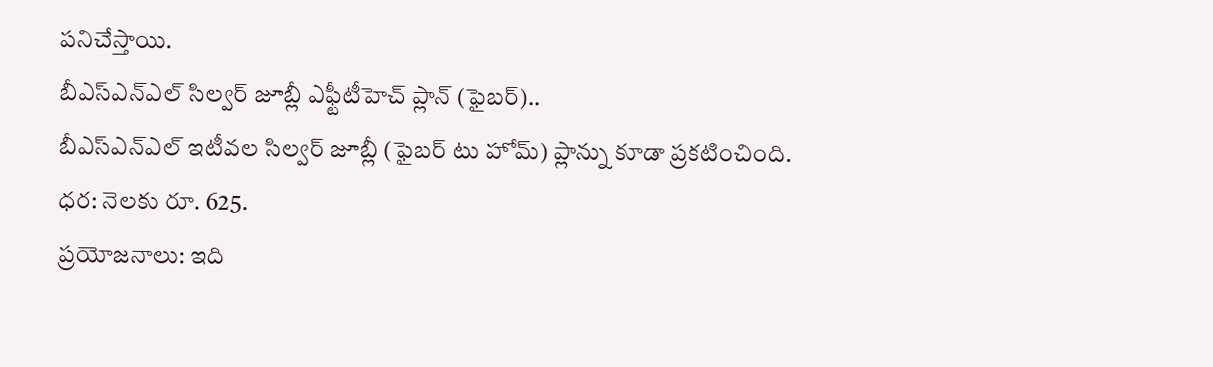పనిచేస్తాయి.
బీఎస్ఎన్ఎల్ సిల్వర్ జూబ్లీ ఎఫ్టీటీహెచ్ ప్లాన్ (ఫైబర్)..
బీఎస్ఎన్ఎల్ ఇటీవల సిల్వర్ జూబ్లీ (ఫైబర్ టు హోమ్) ప్లాన్ను కూడా ప్రకటించింది.
ధర: నెలకు రూ. 625.
ప్రయోజనాలు: ఇది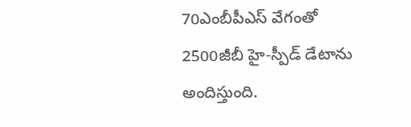70ఎంబీపీఎస్ వేగంతో 2500జీబీ హై-స్పీడ్ డేటాను అందిస్తుంది.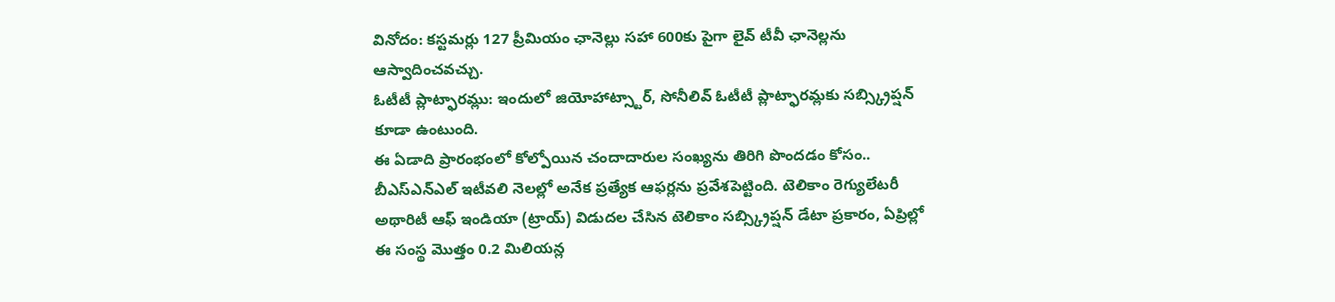వినోదం: కస్టమర్లు 127 ప్రీమియం ఛానెల్లు సహా 600కు పైగా లైవ్ టీవీ ఛానెల్లను ఆస్వాదించవచ్చు.
ఓటీటీ ప్లాట్ఫారమ్లు: ఇందులో జియోహాట్స్టార్, సోనీలివ్ ఓటీటీ ప్లాట్ఫారమ్లకు సబ్స్క్రిప్షన్ కూడా ఉంటుంది.
ఈ ఏడాది ప్రారంభంలో కోల్పోయిన చందాదారుల సంఖ్యను తిరిగి పొందడం కోసం.. బీఎస్ఎన్ఎల్ ఇటీవలి నెలల్లో అనేక ప్రత్యేక ఆఫర్లను ప్రవేశపెట్టింది. టెలికాం రెగ్యులేటరీ అథారిటీ ఆఫ్ ఇండియా (ట్రాయ్) విడుదల చేసిన టెలికాం సబ్స్క్రిప్షన్ డేటా ప్రకారం, ఏప్రిల్లో ఈ సంస్థ మొత్తం 0.2 మిలియన్ల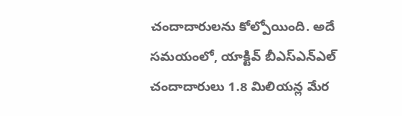చందాదారులను కోల్పోయింది. అదే సమయంలో, యాక్టివ్ బీఎస్ఎన్ఎల్ చందాదారులు 1.8 మిలియన్ల మేర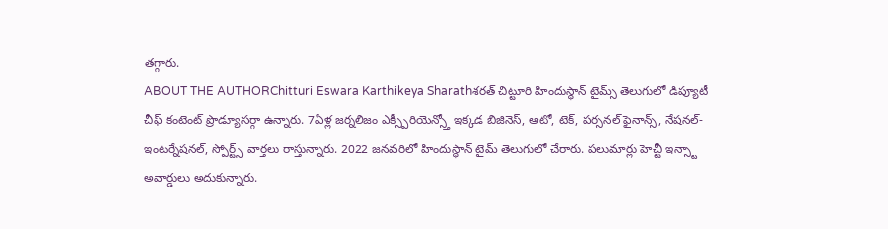తగ్గారు.
ABOUT THE AUTHORChitturi Eswara Karthikeya Sharathశరత్ చిట్టూరి హిందుస్థాన్ టైమ్స్ తెలుగులో డిప్యూటీ చీఫ్ కంటెంట్ ప్రొడ్యూసర్గా ఉన్నారు. 7ఏళ్ల జర్నలిజం ఎక్స్పీరియెన్స్తో ఇక్కడ బిజినెస్, ఆటో, టెక్, పర్సనల్ ఫైనాన్స్, నేషనల్- ఇంటర్నేషనల్, స్పోర్ట్స్ వార్తలు రాస్తున్నారు. 2022 జనవరిలో హిందుస్థాన్ టైమ్ తెలుగులో చేరారు. పలుమార్లు హెచ్టీ ఇన్స్టా అవార్డులు అదుకున్నారు.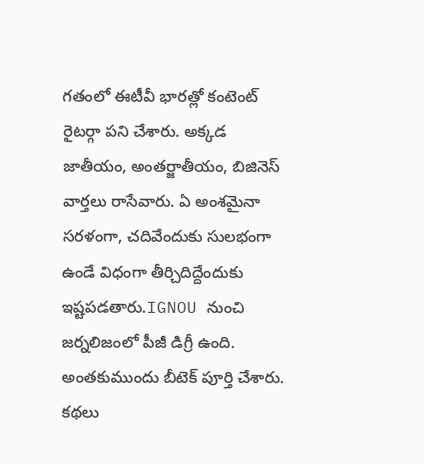గతంలో ఈటీవీ భారత్లో కంటెంట్ రైటర్గా పని చేశారు. అక్కడ జాతీయం, అంతర్జాతీయం, బిజినెస్ వార్తలు రాసేవారు. ఏ అంశమైనా సరళంగా, చదివేందుకు సులభంగా ఉండే విధంగా తీర్చిదిద్దేందుకు ఇష్టపడతారు.IGNOU నుంచి జర్నలిజంలో పీజీ డిగ్రీ ఉంది. అంతకుముందు బీటెక్ పూర్తి చేశారు. కథలు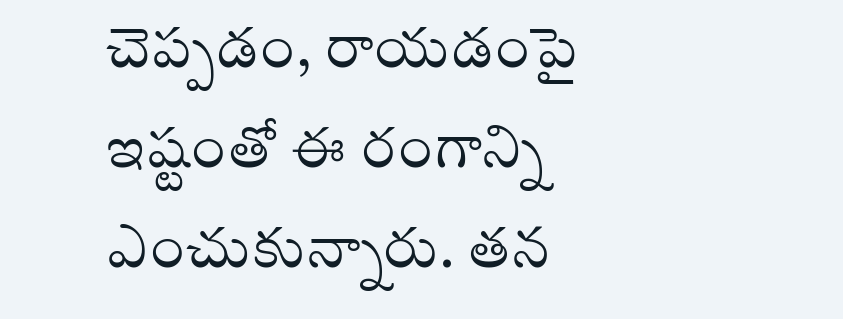చెప్పడం, రాయడంపై ఇష్టంతో ఈ రంగాన్ని ఎంచుకున్నారు. తన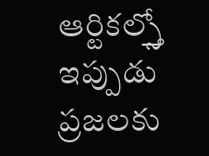ఆర్టికల్స్తో ఇప్పుడు ప్రజలకు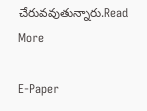చేరువవుతున్నారు.Read More

E-Paper